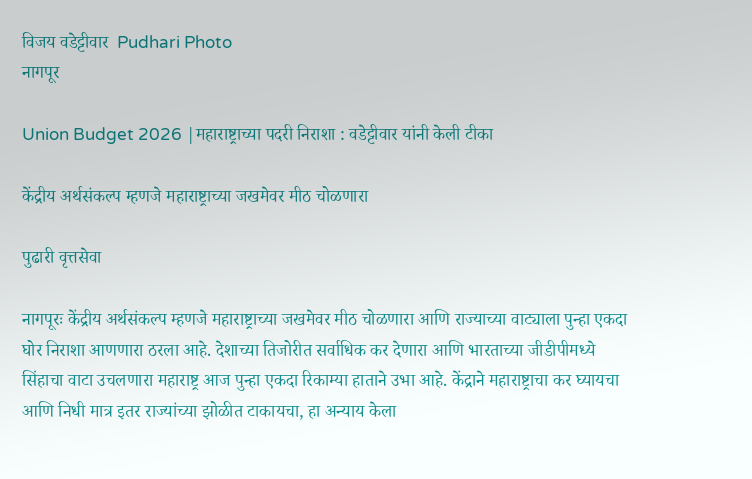विजय वडेट्टीवार  Pudhari Photo
नागपूर

Union Budget 2026 |महाराष्ट्राच्या पदरी निराशा : वडेट्टीवार यांनी केली टीका

केंद्रीय अर्थसंकल्प म्हणजे महाराष्ट्राच्या जखमेवर मीठ चोळणारा

पुढारी वृत्तसेवा

नागपूरः केंद्रीय अर्थसंकल्प म्हणजे महाराष्ट्राच्या जखमेवर मीठ चोळणारा आणि राज्याच्या वाट्याला पुन्हा एकदा घोर निराशा आणणारा ठरला आहे. देशाच्या तिजोरीत सर्वाधिक कर देणारा आणि भारताच्या जीडीपीमध्ये सिंहाचा वाटा उचलणारा महाराष्ट्र आज पुन्हा एकदा रिकाम्या हाताने उभा आहे. केंद्राने महाराष्ट्राचा कर घ्यायचा आणि निधी मात्र इतर राज्यांच्या झोळीत टाकायचा, हा अन्याय केला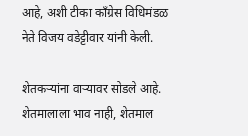आहे, अशी टीका काँग्रेस विधिमंडळ नेते विजय वडेट्टीवार यांनी केली.

शेतकऱ्यांना वाऱ्यावर सोडले आहे. शेतमालाला भाव नाही, शेतमाल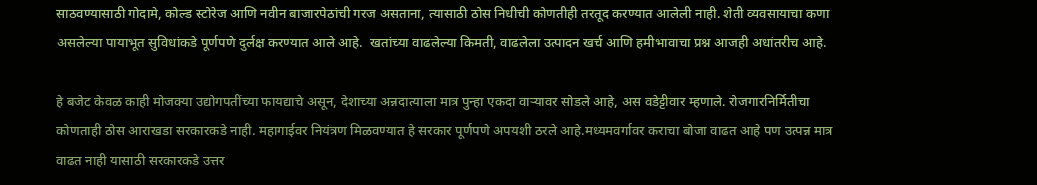साठवण्यासाठी गोदामे, कोल्ड स्टोरेज आणि नवीन बाजारपेठांची गरज असताना, त्यासाठी ठोस निधीची कोणतीही तरतूद करण्यात आलेली नाही. शेती व्यवसायाचा कणा असलेल्या पायाभूत सुविधांकडे पूर्णपणे दुर्लक्ष करण्यात आले आहे.  खतांच्या वाढलेल्या किमती, वाढलेला उत्पादन खर्च आणि हमीभावाचा प्रश्न आजही अधांतरीच आहे.

हे बजेट केवळ काही मोजक्या उद्योगपतींच्या फायद्याचे असून, देशाच्या अन्नदात्याला मात्र पुन्हा एकदा वाऱ्यावर सोडले आहे, अस वडेट्टीवार म्हणाले. रोजगारनिर्मितीचा कोणताही ठोस आराखडा सरकारकडे नाही. महागाईवर नियंत्रण मिळवण्यात हे सरकार पूर्णपणे अपयशी ठरले आहे.मध्यमवर्गावर कराचा बोजा वाढत आहे पण उत्पन्न मात्र वाढत नाही यासाठी सरकारकडे उत्तर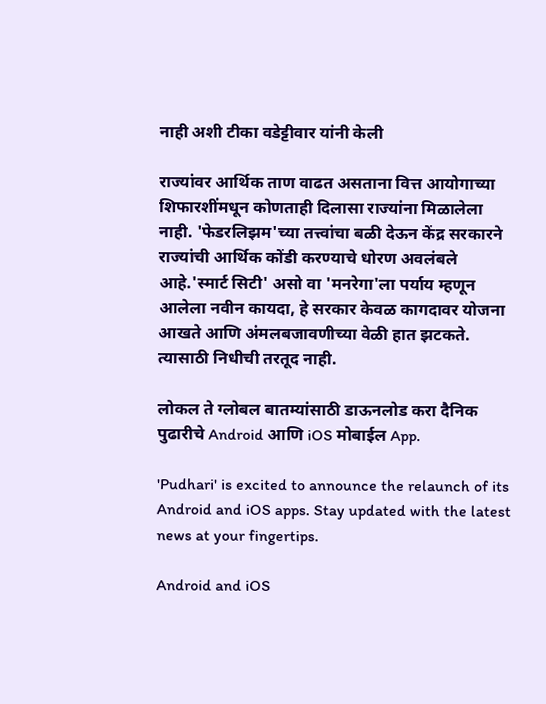नाही अशी टीका वडेट्टीवार यांनी केली

राज्यांवर आर्थिक ताण वाढत असताना वित्त आयोगाच्या शिफारशींमधून कोणताही दिलासा राज्यांना मिळालेला नाही. 'फेडरलिझम'च्या तत्त्वांचा बळी देऊन केंद्र सरकारने राज्यांची आर्थिक कोंडी करण्याचे धोरण अवलंबले आहे.'स्मार्ट सिटी' असो वा 'मनरेगा'ला पर्याय म्हणून आलेला नवीन कायदा, हे सरकार केवळ कागदावर योजना आखते आणि अंमलबजावणीच्या वेळी हात झटकते. त्यासाठी निधीची तरतूद नाही.

लोकल ते ग्लोबल बातम्यांसाठी डाऊनलोड करा दैनिक पुढारीचे Android आणि iOS मोबाईल App.

'Pudhari' is excited to announce the relaunch of its Android and iOS apps. Stay updated with the latest news at your fingertips.

Android and iOS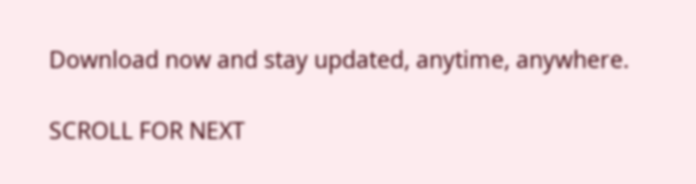Download now and stay updated, anytime, anywhere.

SCROLL FOR NEXT